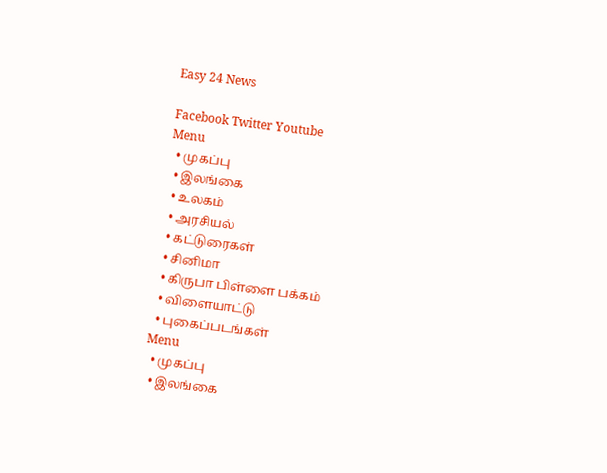Easy 24 News

Facebook Twitter Youtube
Menu
  • முகப்பு
  • இலங்கை
  • உலகம்
  • அரசியல்
  • கட்டுரைகள்
  • சினிமா
  • கிருபா பிள்ளை பக்கம்
  • விளையாட்டு
  • புகைப்படங்கள்
Menu
  • முகப்பு
  • இலங்கை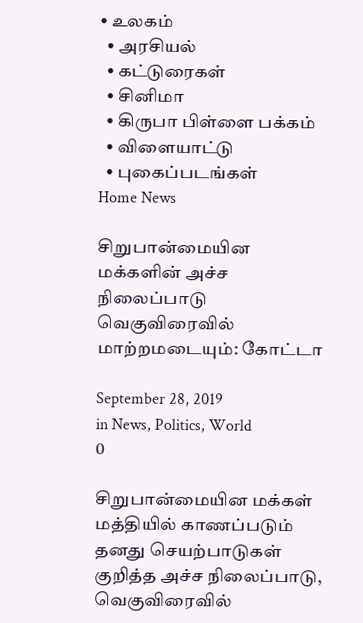• உலகம்
  • அரசியல்
  • கட்டுரைகள்
  • சினிமா
  • கிருபா பிள்ளை பக்கம்
  • விளையாட்டு
  • புகைப்படங்கள்
Home News

சிறுபான்மையின மக்களின் அச்ச நிலைப்பாடு வெகுவிரைவில் மாற்றமடையும்: கோட்டா

September 28, 2019
in News, Politics, World
0

சிறுபான்மையின மக்கள் மத்தியில் காணப்படும் தனது செயற்பாடுகள் குறித்த அச்ச நிலைப்பாடு, வெகுவிரைவில்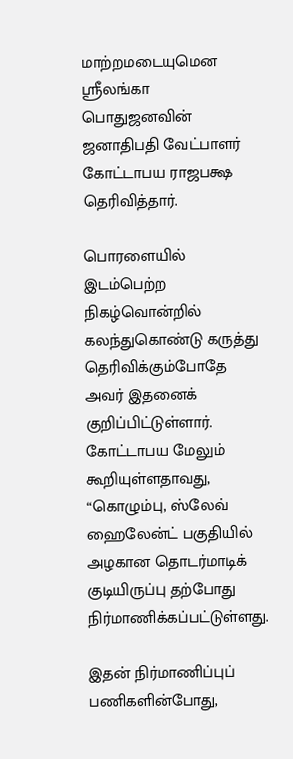மாற்றமடையுமென ஸ்ரீலங்கா பொதுஜனவின் ஜனாதிபதி வேட்பாளர் கோட்டாபய ராஜபக்ஷ தெரிவித்தார்.

பொரளையில் இடம்பெற்ற நிகழ்வொன்றில் கலந்துகொண்டு கருத்து தெரிவிக்கும்போதே அவர் இதனைக் குறிப்பிட்டுள்ளார். கோட்டாபய மேலும் கூறியுள்ளதாவது, “கொழும்பு, ஸ்லேவ் ஹைலேன்ட் பகுதியில் அழகான தொடர்மாடிக் குடியிருப்பு தற்போது நிர்மாணிக்கப்பட்டுள்ளது.

இதன் நிர்மாணிப்புப் பணிகளின்போது,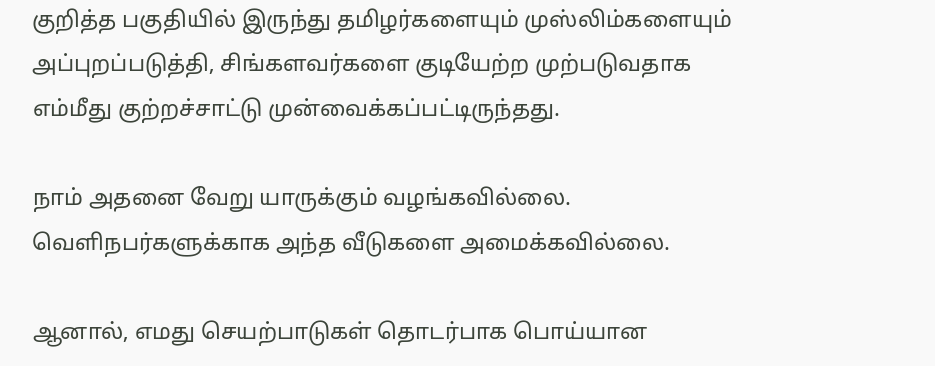குறித்த பகுதியில் இருந்து தமிழர்களையும் முஸ்லிம்களையும் அப்புறப்படுத்தி, சிங்களவர்களை குடியேற்ற முற்படுவதாக எம்மீது குற்றச்சாட்டு முன்வைக்கப்பட்டிருந்தது.

நாம் அதனை வேறு யாருக்கும் வழங்கவில்லை. வெளிநபர்களுக்காக அந்த வீடுகளை அமைக்கவில்லை.

ஆனால், எமது செயற்பாடுகள் தொடர்பாக பொய்யான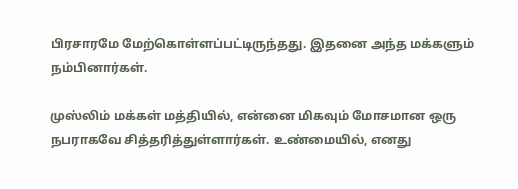பிரசாரமே மேற்கொள்ளப்பட்டிருந்தது. இதனை அந்த மக்களும் நம்பினார்கள்.

முஸ்லிம் மக்கள் மத்தியில், என்னை மிகவும் மோசமான ஒரு நபராகவே சித்தரித்துள்ளார்கள். உண்மையில், எனது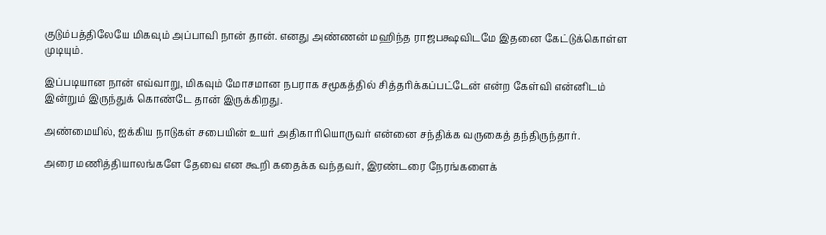குடும்பத்திலேயே மிகவும் அப்பாவி நான் தான். எனது அண்ணன் மஹிந்த ராஜபக்ஷவிடமே இதனை கேட்டுக்கொள்ள முடியும்.

இப்படியான நான் எவ்வாறு, மிகவும் மோசமான நபராக சமூகத்தில் சித்தரிக்கப்பட்டேன் என்ற கேள்வி என்னிடம் இன்றும் இருந்துக் கொண்டே தான் இருக்கிறது.

அண்மையில், ஐக்கிய நாடுகள் சபையின் உயர் அதிகாரியொருவர் என்னை சந்திக்க வருகைத் தந்திருந்தார்.

அரை மணித்தியாலங்களே தேவை என கூறி கதைக்க வந்தவர், இரண்டரை நேரங்களைக்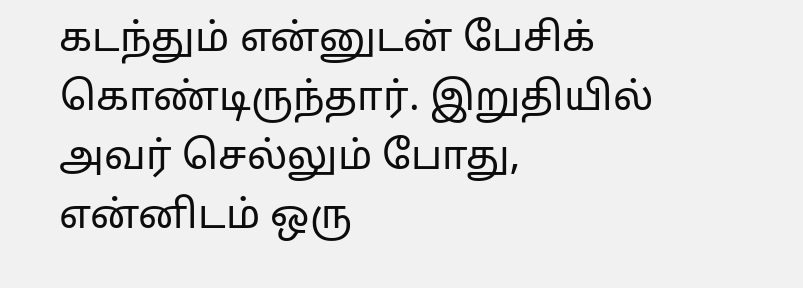கடந்தும் என்னுடன் பேசிக் கொண்டிருந்தார். இறுதியில் அவர் செல்லும் போது, என்னிடம் ஒரு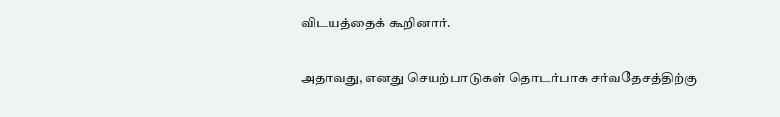விடயத்தைக் கூறினார்.

அதாவது, எனது செயற்பாடுகள் தொடர்பாக சர்வதேசத்திற்கு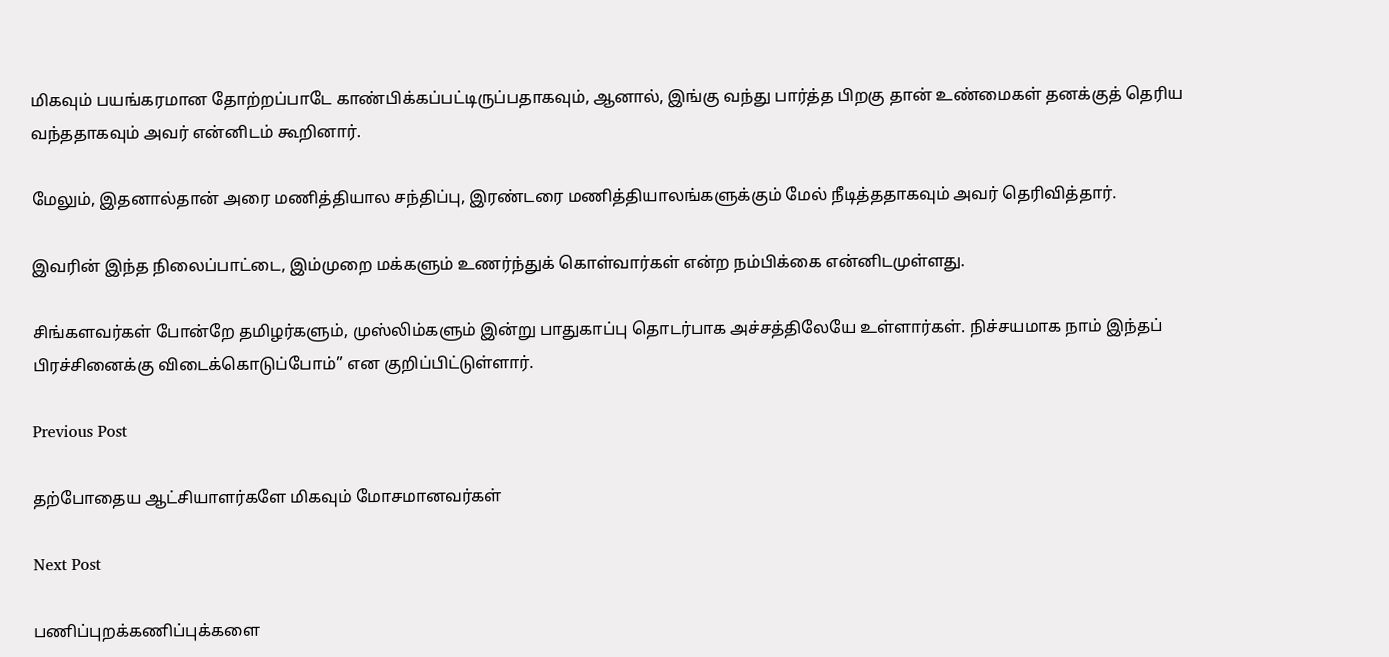மிகவும் பயங்கரமான தோற்றப்பாடே காண்பிக்கப்பட்டிருப்பதாகவும், ஆனால், இங்கு வந்து பார்த்த பிறகு தான் உண்மைகள் தனக்குத் தெரிய வந்ததாகவும் அவர் என்னிடம் கூறினார்.

மேலும், இதனால்தான் அரை மணித்தியால சந்திப்பு, இரண்டரை மணித்தியாலங்களுக்கும் மேல் நீடித்ததாகவும் அவர் தெரிவித்தார்.

இவரின் இந்த நிலைப்பாட்டை, இம்முறை மக்களும் உணர்ந்துக் கொள்வார்கள் என்ற நம்பிக்கை என்னிடமுள்ளது.

சிங்களவர்கள் போன்றே தமிழர்களும், முஸ்லிம்களும் இன்று பாதுகாப்பு தொடர்பாக அச்சத்திலேயே உள்ளார்கள். நிச்சயமாக நாம் இந்தப் பிரச்சினைக்கு விடைக்கொடுப்போம்” என குறிப்பிட்டுள்ளார்.

Previous Post

தற்போதைய ஆட்சியாளர்களே மிகவும் மோசமானவர்கள்

Next Post

பணிப்புறக்கணிப்புக்களை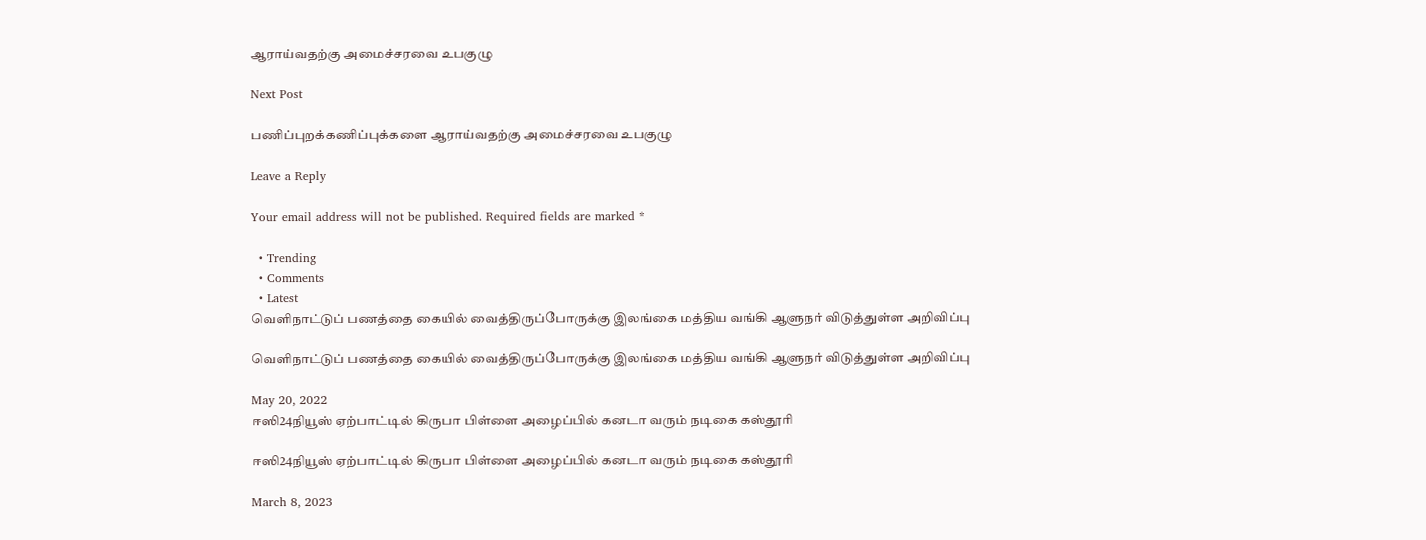ஆராய்வதற்கு அமைச்சரவை உபகுழு

Next Post

பணிப்புறக்கணிப்புக்களை ஆராய்வதற்கு அமைச்சரவை உபகுழு

Leave a Reply

Your email address will not be published. Required fields are marked *

  • Trending
  • Comments
  • Latest
வெளிநாட்டுப் பணத்தை கையில் வைத்திருப்போருக்கு இலங்கை மத்திய வங்கி ஆளுநர் விடுத்துள்ள அறிவிப்பு

வெளிநாட்டுப் பணத்தை கையில் வைத்திருப்போருக்கு இலங்கை மத்திய வங்கி ஆளுநர் விடுத்துள்ள அறிவிப்பு

May 20, 2022
ஈஸி24நியூஸ் ஏற்பாட்டில் கிருபா பிள்ளை அழைப்பில் கனடா வரும் நடிகை கஸ்தூரி

ஈஸி24நியூஸ் ஏற்பாட்டில் கிருபா பிள்ளை அழைப்பில் கனடா வரும் நடிகை கஸ்தூரி

March 8, 2023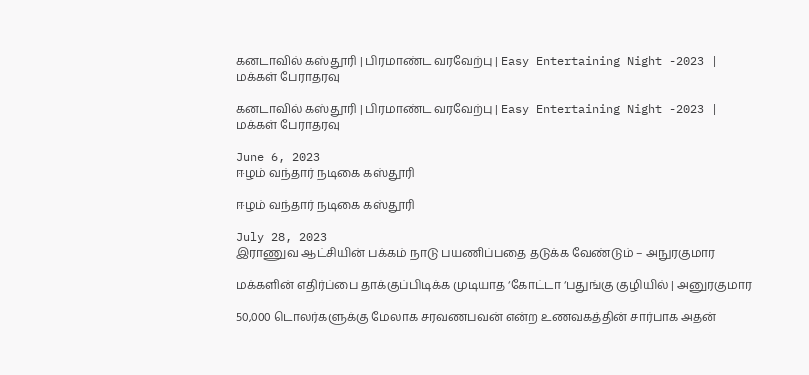கனடாவில் கஸ்தூரி | பிரமாண்ட வரவேற்பு | Easy Entertaining Night -2023 | மக்கள் பேராதரவு

கனடாவில் கஸ்தூரி | பிரமாண்ட வரவேற்பு | Easy Entertaining Night -2023 | மக்கள் பேராதரவு

June 6, 2023
ஈழம் வந்தார் நடிகை கஸ்தூரி

ஈழம் வந்தார் நடிகை கஸ்தூரி

July 28, 2023
இராணுவ ஆட்சியின் பக்கம் நாடு பயணிப்பதை தடுக்க வேண்டும் – அநுரகுமார

மக்களின் எதிர்ப்பை தாக்குப்பிடிக்க முடியாத ‘கோட்டா ‘பதுங்கு குழியில் | அனுரகுமார

50,000 டொலர்களுக்கு மேலாக சரவணபவன் என்ற உணவகத்தின் சார்பாக அதன்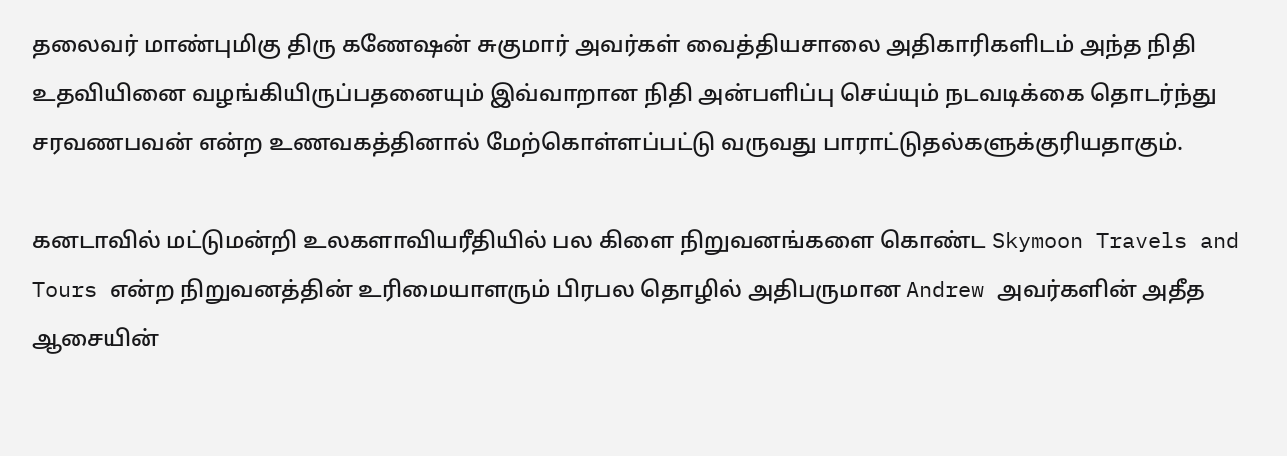தலைவர் மாண்புமிகு திரு கணேஷன் சுகுமார் அவர்கள் வைத்தியசாலை அதிகாரிகளிடம் அந்த நிதி உதவியினை வழங்கியிருப்பதனையும் இவ்வாறான நிதி அன்பளிப்பு செய்யும் நடவடிக்கை தொடர்ந்து சரவணபவன் என்ற உணவகத்தினால் மேற்கொள்ளப்பட்டு வருவது பாராட்டுதல்களுக்குரியதாகும்.

கனடாவில் மட்டுமன்றி உலகளாவியரீதியில் பல கிளை நிறுவனங்களை கொண்ட Skymoon Travels and Tours என்ற நிறுவனத்தின் உரிமையாளரும் பிரபல தொழில் அதிபருமான Andrew அவர்களின் அதீத ஆசையின்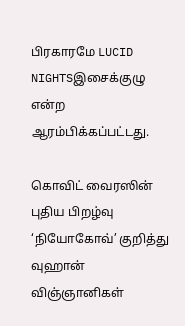பிரகாரமே LUCID NIGHTSஇசைக்குழு என்ற ஆரம்பிக்கப்பட்டது.

கொவிட் வைரஸின் புதிய பிறழ்வு ‘நியோகோவ்’ குறித்து வுஹான் விஞ்ஞானிகள்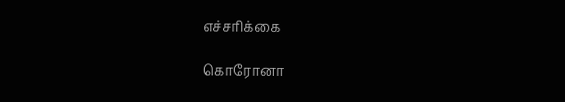எச்சரிக்கை

கொரோனா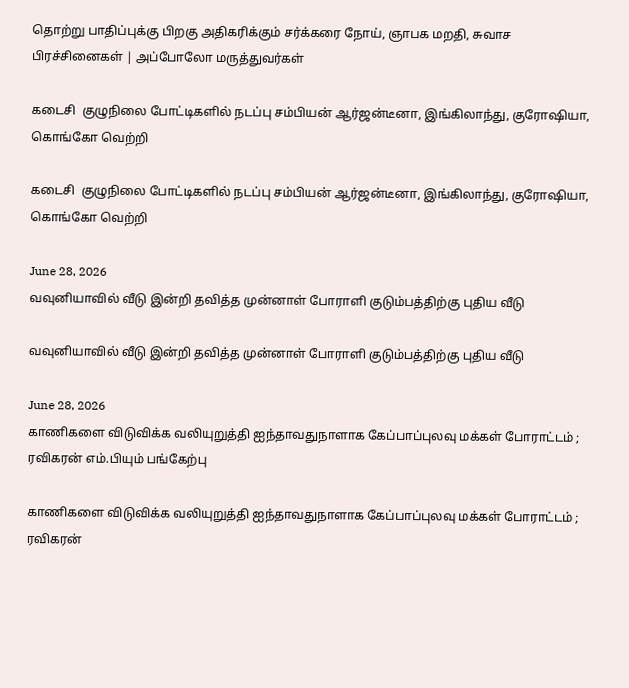தொற்று பாதிப்புக்கு பிறகு அதிகரிக்கும் சர்க்கரை நோய், ஞாபக மறதி, சுவாச பிரச்சினைகள் | அப்போலோ மருத்துவர்கள்

கடைசி  குழுநிலை போட்டிகளில் நடப்பு சம்பியன் ஆர்ஜன்டீனா, இங்கிலாந்து, குரோஷியா, கொங்கோ வெற்றி

கடைசி  குழுநிலை போட்டிகளில் நடப்பு சம்பியன் ஆர்ஜன்டீனா, இங்கிலாந்து, குரோஷியா, கொங்கோ வெற்றி

June 28, 2026
வவுனியாவில் வீடு இன்றி தவித்த முன்னாள் போராளி குடும்பத்திற்கு புதிய வீடு

வவுனியாவில் வீடு இன்றி தவித்த முன்னாள் போராளி குடும்பத்திற்கு புதிய வீடு

June 28, 2026
காணிகளை விடுவிக்க வலியுறுத்தி ஐந்தாவதுநாளாக கேப்பாப்புலவு மக்கள் போராட்டம் ; ரவிகரன் எம்.பியும் பங்கேற்பு

காணிகளை விடுவிக்க வலியுறுத்தி ஐந்தாவதுநாளாக கேப்பாப்புலவு மக்கள் போராட்டம் ; ரவிகரன்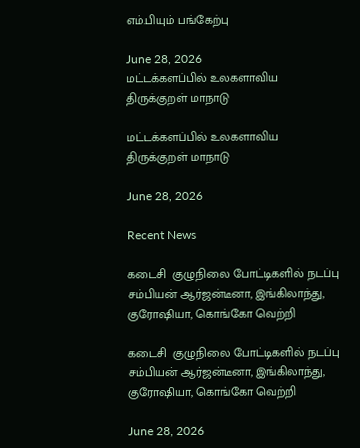எம்.பியும் பங்கேற்பு

June 28, 2026
மட்டக்களப்பில் உலகளாவிய திருக்குறள் மாநாடு

மட்டக்களப்பில் உலகளாவிய திருக்குறள் மாநாடு

June 28, 2026

Recent News

கடைசி  குழுநிலை போட்டிகளில் நடப்பு சம்பியன் ஆர்ஜன்டீனா, இங்கிலாந்து, குரோஷியா, கொங்கோ வெற்றி

கடைசி  குழுநிலை போட்டிகளில் நடப்பு சம்பியன் ஆர்ஜன்டீனா, இங்கிலாந்து, குரோஷியா, கொங்கோ வெற்றி

June 28, 2026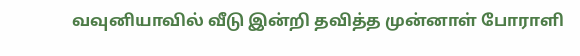வவுனியாவில் வீடு இன்றி தவித்த முன்னாள் போராளி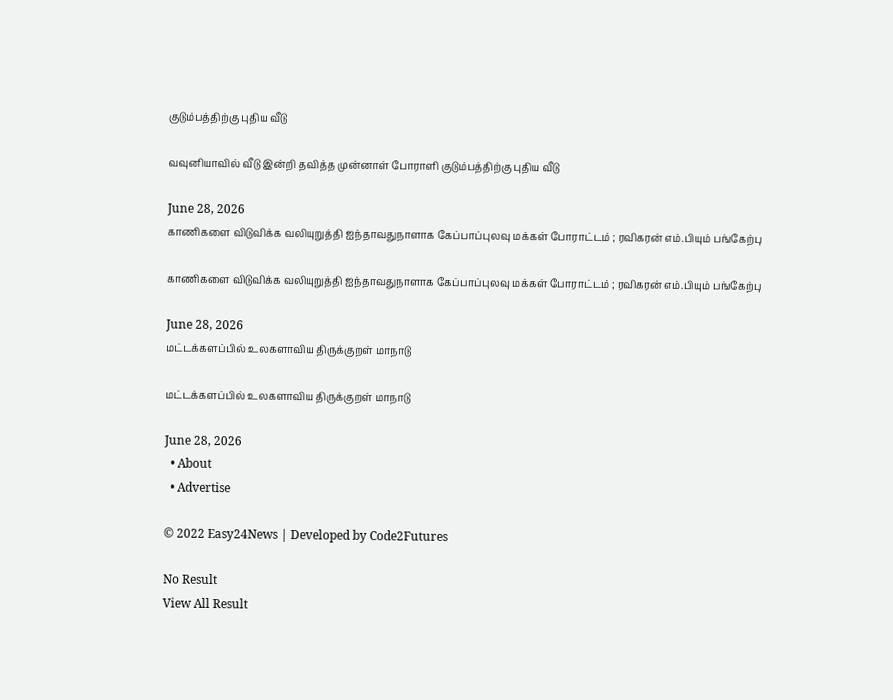குடும்பத்திற்கு புதிய வீடு

வவுனியாவில் வீடு இன்றி தவித்த முன்னாள் போராளி குடும்பத்திற்கு புதிய வீடு

June 28, 2026
காணிகளை விடுவிக்க வலியுறுத்தி ஐந்தாவதுநாளாக கேப்பாப்புலவு மக்கள் போராட்டம் ; ரவிகரன் எம்.பியும் பங்கேற்பு

காணிகளை விடுவிக்க வலியுறுத்தி ஐந்தாவதுநாளாக கேப்பாப்புலவு மக்கள் போராட்டம் ; ரவிகரன் எம்.பியும் பங்கேற்பு

June 28, 2026
மட்டக்களப்பில் உலகளாவிய திருக்குறள் மாநாடு

மட்டக்களப்பில் உலகளாவிய திருக்குறள் மாநாடு

June 28, 2026
  • About
  • Advertise

© 2022 Easy24News | Developed by Code2Futures

No Result
View All Result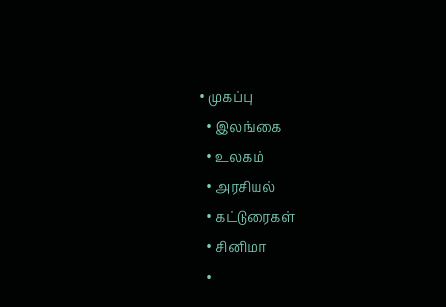• முகப்பு
  • இலங்கை
  • உலகம்
  • அரசியல்
  • கட்டுரைகள்
  • சினிமா
  •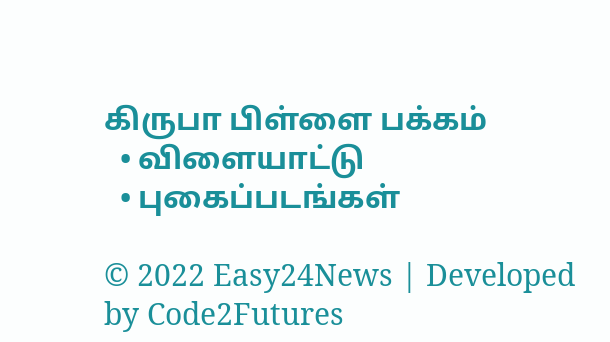கிருபா பிள்ளை பக்கம்
  • விளையாட்டு
  • புகைப்படங்கள்

© 2022 Easy24News | Developed by Code2Futures